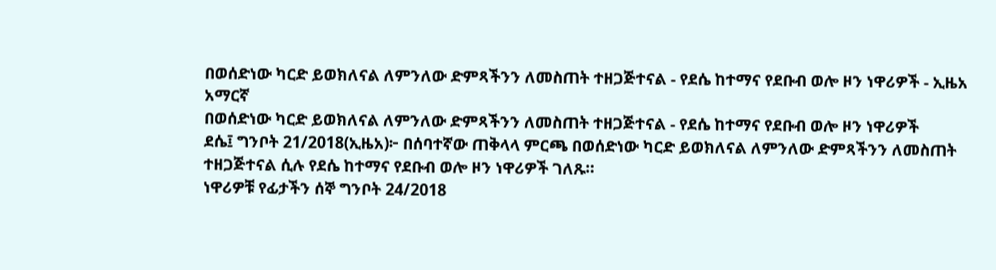በወሰድነው ካርድ ይወክለናል ለምንለው ድምጻችንን ለመስጠት ተዘጋጅተናል - የደሴ ከተማና የደቡብ ወሎ ዞን ነዋሪዎች - ኢዜአ አማርኛ
በወሰድነው ካርድ ይወክለናል ለምንለው ድምጻችንን ለመስጠት ተዘጋጅተናል - የደሴ ከተማና የደቡብ ወሎ ዞን ነዋሪዎች
ደሴ፤ ግንቦት 21/2018(ኢዜአ)፦ በሰባተኛው ጠቅላላ ምርጫ በወሰድነው ካርድ ይወክለናል ለምንለው ድምጻችንን ለመስጠት ተዘጋጅተናል ሲሉ የደሴ ከተማና የደቡብ ወሎ ዞን ነዋሪዎች ገለጹ።
ነዋሪዎቹ የፊታችን ሰኞ ግንቦት 24/2018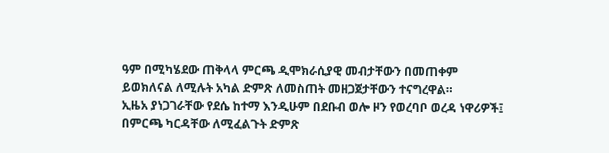ዓም በሚካሄደው ጠቅላላ ምርጫ ዲሞክራሲያዊ መብታቸውን በመጠቀም ይወክለናል ለሚሉት አካል ድምጽ ለመስጠት መዘጋጀታቸውን ተናግረዋል።
ኢዜአ ያነጋገራቸው የደሴ ከተማ እንዲሁም በደቡብ ወሎ ዞን የወረባቦ ወረዳ ነዋሪዎች፤ በምርጫ ካርዳቸው ለሚፈልጉት ድምጽ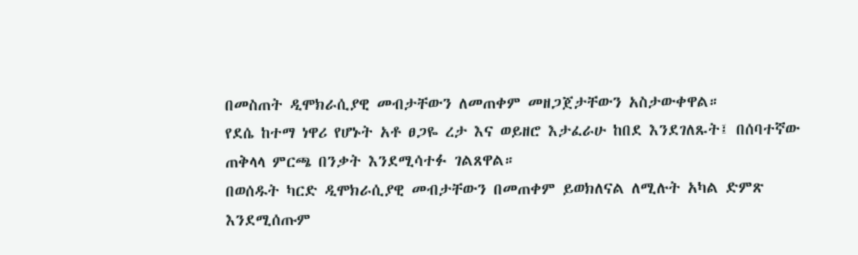በመስጠት ዲሞክራሲያዊ መብታቸውን ለመጠቀም መዘጋጀታቸውን አስታውቀዋል።
የደሴ ከተማ ነዋሪ የሆኑት አቶ ፀጋዬ ረታ እና ወይዘሮ እታፈራሁ ከበደ እንደገለጹት፤ በሰባተኛው ጠቅላላ ምርጫ በንቃት እንደሚሳተፉ ገልጸዋል።
በወሰዱት ካርድ ዲሞክራሲያዊ መብታቸውን በመጠቀም ይወክለናል ለሚሉት አካል ድምጽ እንደሚሰጡም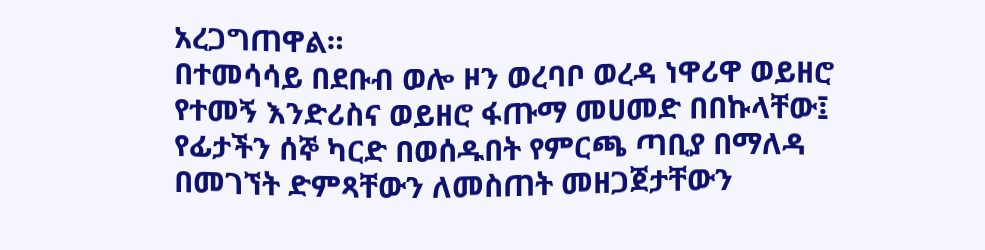አረጋግጠዋል።
በተመሳሳይ በደቡብ ወሎ ዞን ወረባቦ ወረዳ ነዋሪዋ ወይዘሮ የተመኝ እንድሪስና ወይዘሮ ፋጡማ መሀመድ በበኩላቸው፤ የፊታችን ሰኞ ካርድ በወሰዱበት የምርጫ ጣቢያ በማለዳ በመገኘት ድምጻቸውን ለመስጠት መዘጋጀታቸውን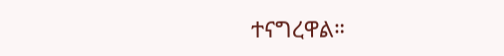ተናግረዋል።